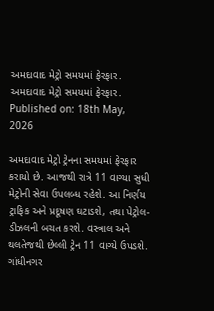અમદાવાદ મેટ્રો સમયમાં ફેરફાર.
અમદાવાદ મેટ્રો સમયમાં ફેરફાર.
Published on: 18th May, 2026

અમદાવાદ મેટ્રો ટ્રેનના સમયમાં ફેરફાર કરાયો છે. આજથી રાત્રે 11 વાગ્યા સુધી મેટ્રોની સેવા ઉપલબ્ધ રહેશે. આ નિર્ણય ટ્રાફિક અને પ્રદૂષણ ઘટાડશે, તથા પેટ્રોલ-ડીઝલની બચત કરશે. વસ્ત્રાલ અને થલતેજથી છેલ્લી ટ્રેન 11 વાગ્યે ઉપડશે. ગાંધીનગર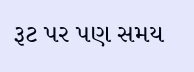રૂટ પર પણ સમય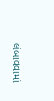લંબાવવામાં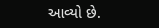આવ્યો છે.